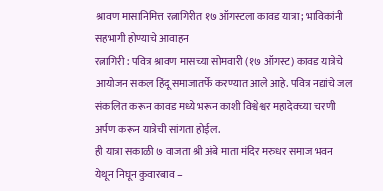श्रावण मासानिमित्त रत्नागिरीत १७ ऑगस्टला कावड यात्रा; भाविकांनी सहभागी होण्याचे आवाहन
रत्नागिरी : पवित्र श्रावण मासच्या सोमवारी (१७ ऑगस्ट) कावड यात्रेचे आयोजन सकल हिंदू समाजातर्फे करण्यात आले आहे. पवित्र नद्यांचे जल संकलित करून कावड मध्ये भरून काशी विश्वेश्वर महादेवच्या चरणी अर्पण करून यात्रेची सांगता होईल.
ही यात्रा सकाळी ७ वाजता श्री अंबे माता मंदिर मरुधर समाज भवन येथून निघून कुवारबाव –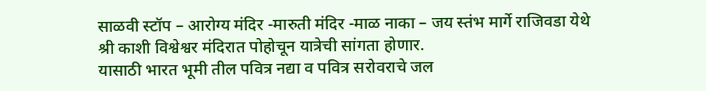साळवी स्टॉप – आरोग्य मंदिर -मारुती मंदिर -माळ नाका – जय स्तंभ मार्गे राजिवडा येथे श्री काशी विश्वेश्वर मंदिरात पोहोचून यात्रेची सांगता होणार.
यासाठी भारत भूमी तील पवित्र नद्या व पवित्र सरोवराचे जल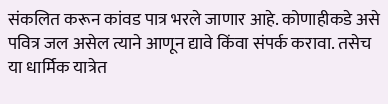संकलित करून कांवड पात्र भरले जाणार आहे. कोणाहीकडे असे पवित्र जल असेल त्याने आणून द्यावे किंवा संपर्क करावा. तसेच या धार्मिक यात्रेत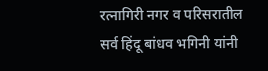रत्नागिरी नगर व परिसरातील सर्व हिंदू बांधव भगिनी यांनी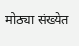मोठ्या संख्येत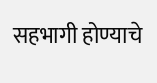सहभागी होण्याचे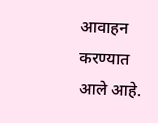आवाहन करण्यात आले आहे.